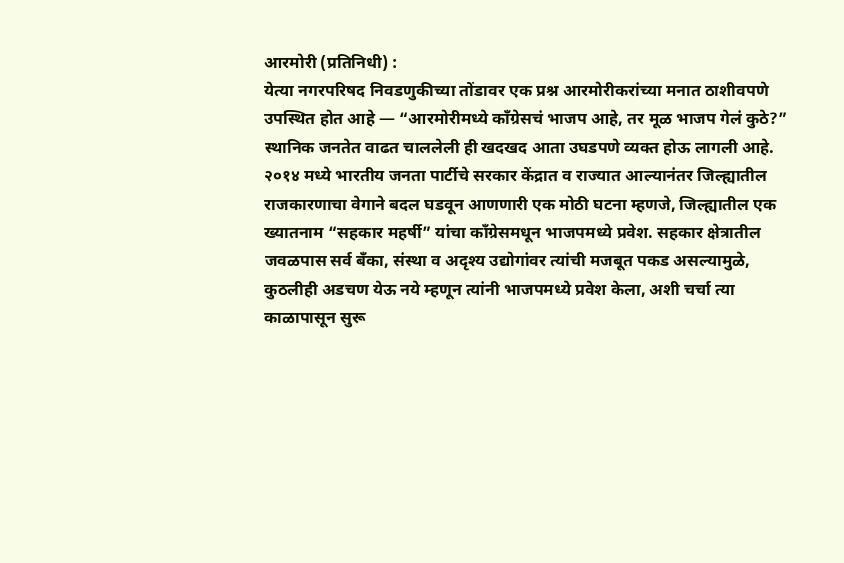आरमोरी (प्रतिनिधी) :
येत्या नगरपरिषद निवडणुकीच्या तोंडावर एक प्रश्न आरमोरीकरांच्या मनात ठाशीवपणे उपस्थित होत आहे — “आरमोरीमध्ये काँग्रेसचं भाजप आहे, तर मूळ भाजप गेलं कुठे?” स्थानिक जनतेत वाढत चाललेली ही खदखद आता उघडपणे व्यक्त होऊ लागली आहे.
२०१४ मध्ये भारतीय जनता पार्टीचे सरकार केंद्रात व राज्यात आल्यानंतर जिल्ह्यातील राजकारणाचा वेगाने बदल घडवून आणणारी एक मोठी घटना म्हणजे, जिल्ह्यातील एक ख्यातनाम “सहकार महर्षी” यांचा काँग्रेसमधून भाजपमध्ये प्रवेश. सहकार क्षेत्रातील जवळपास सर्व बँका, संस्था व अदृश्य उद्योगांवर त्यांची मजबूत पकड असल्यामुळे, कुठलीही अडचण येऊ नये म्हणून त्यांनी भाजपमध्ये प्रवेश केला, अशी चर्चा त्या काळापासून सुरू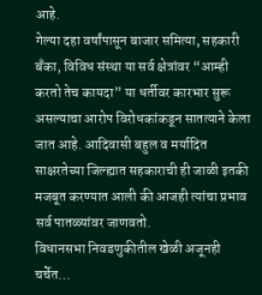आहे.
गेल्या दहा वर्षांपासून बाजार समित्या, सहकारी बँका, विविध संस्था या सर्व क्षेत्रांवर “आम्ही करतो तेच कायदा” या धर्तीवर कारभार सुरू असल्याचा आरोप विरोधकांकडून सातत्याने केला जात आहे. आदिवासी बहुल व मर्यादित साक्षरतेच्या जिल्ह्यात सहकाराची ही जाळी इतकी मजबूत करण्यात आली की आजही त्यांचा प्रभाव सर्व पातळ्यांवर जाणवतो.
विधानसभा निवडणुकीतील खेळी अजूनही चर्चेत…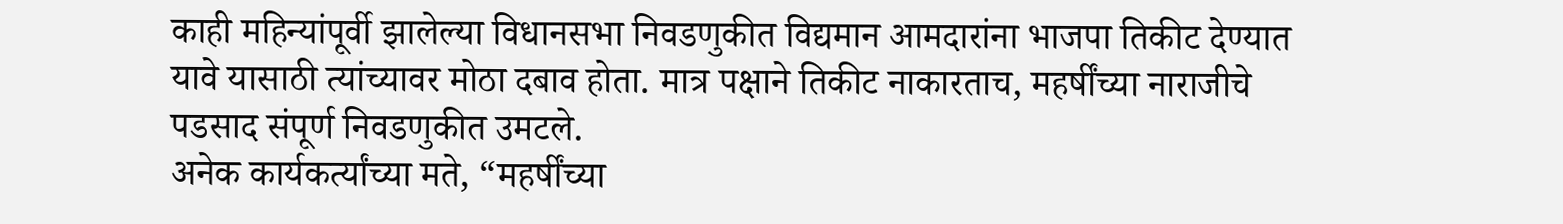काही महिन्यांपूर्वी झालेल्या विधानसभा निवडणुकीत विद्यमान आमदारांना भाजपा तिकीट देण्यात यावे यासाठी त्यांच्यावर मोठा दबाव होता. मात्र पक्षाने तिकीट नाकारताच, महर्षींच्या नाराजीचे पडसाद संपूर्ण निवडणुकीत उमटले.
अनेक कार्यकर्त्यांच्या मते, “महर्षींच्या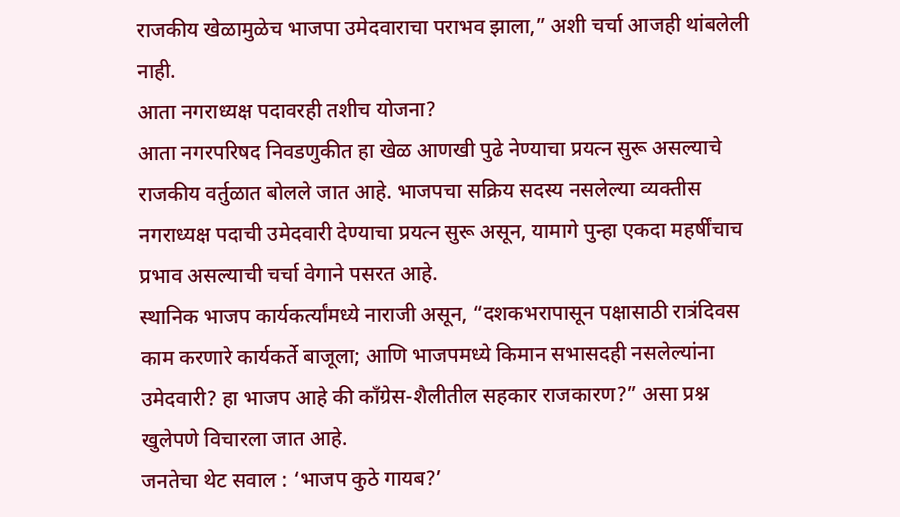राजकीय खेळामुळेच भाजपा उमेदवाराचा पराभव झाला,” अशी चर्चा आजही थांबलेली नाही.
आता नगराध्यक्ष पदावरही तशीच योजना?
आता नगरपरिषद निवडणुकीत हा खेळ आणखी पुढे नेण्याचा प्रयत्न सुरू असल्याचे राजकीय वर्तुळात बोलले जात आहे. भाजपचा सक्रिय सदस्य नसलेल्या व्यक्तीस नगराध्यक्ष पदाची उमेदवारी देण्याचा प्रयत्न सुरू असून, यामागे पुन्हा एकदा महर्षींचाच प्रभाव असल्याची चर्चा वेगाने पसरत आहे.
स्थानिक भाजप कार्यकर्त्यांमध्ये नाराजी असून, “दशकभरापासून पक्षासाठी रात्रंदिवस काम करणारे कार्यकर्ते बाजूला; आणि भाजपमध्ये किमान सभासदही नसलेल्यांना उमेदवारी? हा भाजप आहे की काँग्रेस-शैलीतील सहकार राजकारण?” असा प्रश्न खुलेपणे विचारला जात आहे.
जनतेचा थेट सवाल : ‘भाजप कुठे गायब?’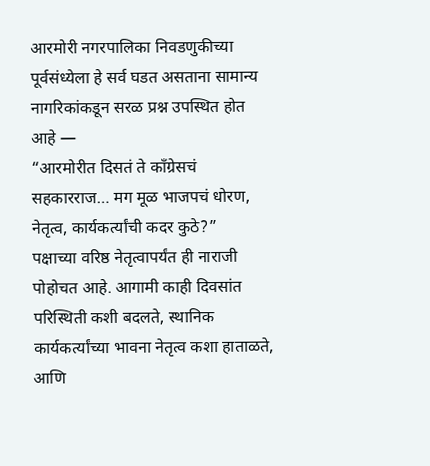आरमोरी नगरपालिका निवडणुकीच्या पूर्वसंध्येला हे सर्व घडत असताना सामान्य नागरिकांकडून सरळ प्रश्न उपस्थित होत आहे —
“आरमोरीत दिसतं ते काँग्रेसचं सहकारराज… मग मूळ भाजपचं धोरण, नेतृत्व, कार्यकर्त्यांची कदर कुठे?”
पक्षाच्या वरिष्ठ नेतृत्वापर्यंत ही नाराजी पोहोचत आहे. आगामी काही दिवसांत परिस्थिती कशी बदलते, स्थानिक कार्यकर्त्यांच्या भावना नेतृत्व कशा हाताळते, आणि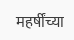महर्षींच्या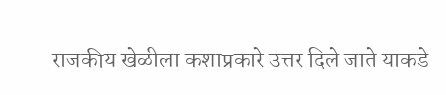राजकीय खेळीला कशाप्रकारे उत्तर दिले जाते याकडे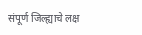संपूर्ण जिल्ह्याचे लक्ष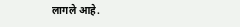लागले आहे.